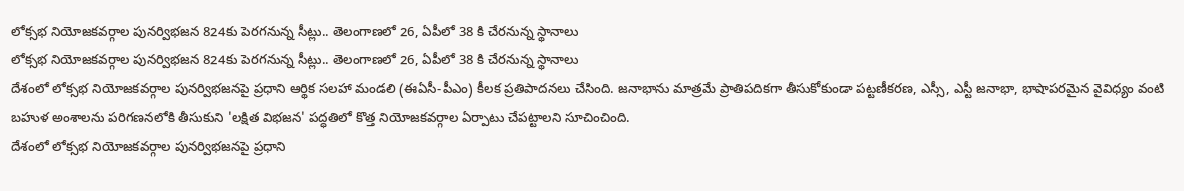లోక్సభ నియోజకవర్గాల పునర్విభజన 824కు పెరగనున్న సీట్లు.. తెలంగాణలో 26, ఏపీలో 38 కి చేరనున్న స్థానాలు
లోక్సభ నియోజకవర్గాల పునర్విభజన 824కు పెరగనున్న సీట్లు.. తెలంగాణలో 26, ఏపీలో 38 కి చేరనున్న స్థానాలు
దేశంలో లోక్సభ నియోజకవర్గాల పునర్విభజనపై ప్రధాని ఆర్థిక సలహా మండలి (ఈఏసీ-పీఎం) కీలక ప్రతిపాదనలు చేసింది. జనాభాను మాత్రమే ప్రాతిపదికగా తీసుకోకుండా పట్టణీకరణ, ఎస్సీ, ఎస్టీ జనాభా, భాషాపరమైన వైవిధ్యం వంటి బహుళ అంశాలను పరిగణనలోకి తీసుకుని 'లక్షిత విభజన' పద్ధతిలో కొత్త నియోజకవర్గాల ఏర్పాటు చేపట్టాలని సూచించింది.
దేశంలో లోక్సభ నియోజకవర్గాల పునర్విభజనపై ప్రధాని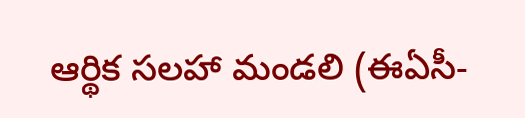ఆర్థిక సలహా మండలి (ఈఏసీ-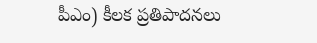పీఎం) కీలక ప్రతిపాదనలు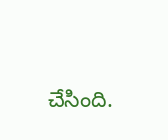చేసింది.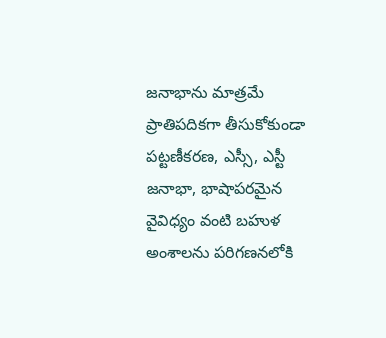జనాభాను మాత్రమే ప్రాతిపదికగా తీసుకోకుండా పట్టణీకరణ, ఎస్సీ, ఎస్టీ జనాభా, భాషాపరమైన వైవిధ్యం వంటి బహుళ అంశాలను పరిగణనలోకి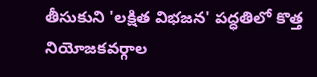తీసుకుని 'లక్షిత విభజన' పద్ధతిలో కొత్త నియోజకవర్గాల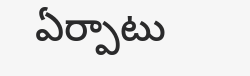ఏర్పాటు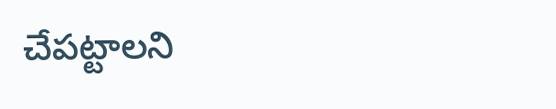చేపట్టాలని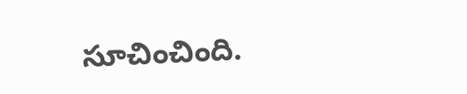సూచించింది.